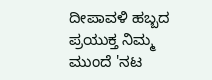ದೀಪಾವಳಿ ಹಬ್ಬದ ಪ್ರಯುಕ್ತ ನಿಮ್ಮ ಮುಂದೆ 'ನಟ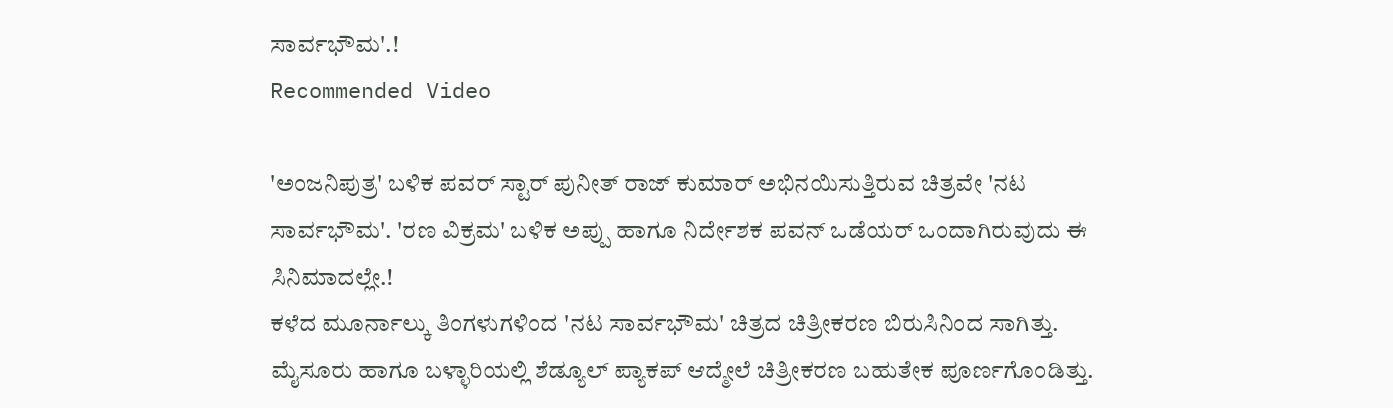ಸಾರ್ವಭೌಮ'.!
Recommended Video

'ಅಂಜನಿಪುತ್ರ' ಬಳಿಕ ಪವರ್ ಸ್ಟಾರ್ ಪುನೀತ್ ರಾಜ್ ಕುಮಾರ್ ಅಭಿನಯಿಸುತ್ತಿರುವ ಚಿತ್ರವೇ 'ನಟ ಸಾರ್ವಭೌಮ'. 'ರಣ ವಿಕ್ರಮ' ಬಳಿಕ ಅಪ್ಪು ಹಾಗೂ ನಿರ್ದೇಶಕ ಪವನ್ ಒಡೆಯರ್ ಒಂದಾಗಿರುವುದು ಈ ಸಿನಿಮಾದಲ್ಲೇ.!
ಕಳೆದ ಮೂರ್ನಾಲ್ಕು ತಿಂಗಳುಗಳಿಂದ 'ನಟ ಸಾರ್ವಭೌಮ' ಚಿತ್ರದ ಚಿತ್ರೀಕರಣ ಬಿರುಸಿನಿಂದ ಸಾಗಿತ್ತು. ಮೈಸೂರು ಹಾಗೂ ಬಳ್ಳಾರಿಯಲ್ಲಿ ಶೆಡ್ಯೂಲ್ ಪ್ಯಾಕಪ್ ಆದ್ಮೇಲೆ ಚಿತ್ರೀಕರಣ ಬಹುತೇಕ ಪೂರ್ಣಗೊಂಡಿತ್ತು.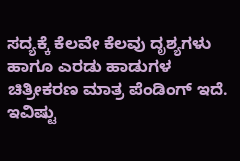ಸದ್ಯಕ್ಕೆ ಕೆಲವೇ ಕೆಲವು ದೃಶ್ಯಗಳು ಹಾಗೂ ಎರಡು ಹಾಡುಗಳ ಚಿತ್ರೀಕರಣ ಮಾತ್ರ ಪೆಂಡಿಂಗ್ ಇದೆ. ಇವಿಷ್ಟು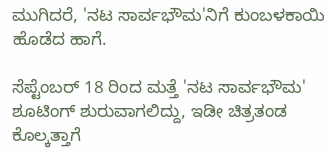ಮುಗಿದರೆ, 'ನಟ ಸಾರ್ವಭೌಮ'ನಿಗೆ ಕುಂಬಳಕಾಯಿ ಹೊಡೆದ ಹಾಗೆ.

ಸೆಪ್ಟೆಂಬರ್ 18 ರಿಂದ ಮತ್ತೆ 'ನಟ ಸಾರ್ವಭೌಮ' ಶೂಟಿಂಗ್ ಶುರುವಾಗಲಿದ್ದು, ಇಡೀ ಚಿತ್ರತಂಡ ಕೊಲ್ಕತ್ತಾಗೆ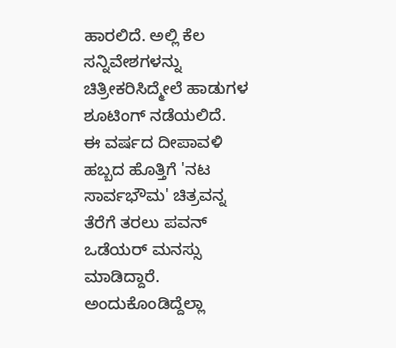ಹಾರಲಿದೆ. ಅಲ್ಲಿ ಕೆಲ ಸನ್ನಿವೇಶಗಳನ್ನು ಚಿತ್ರೀಕರಿಸಿದ್ಮೇಲೆ ಹಾಡುಗಳ ಶೂಟಿಂಗ್ ನಡೆಯಲಿದೆ.
ಈ ವರ್ಷದ ದೀಪಾವಳಿ ಹಬ್ಬದ ಹೊತ್ತಿಗೆ 'ನಟ ಸಾರ್ವಭೌಮ' ಚಿತ್ರವನ್ನ ತೆರೆಗೆ ತರಲು ಪವನ್ ಒಡೆಯರ್ ಮನಸ್ಸು ಮಾಡಿದ್ದಾರೆ. ಅಂದುಕೊಂಡಿದ್ದೆಲ್ಲಾ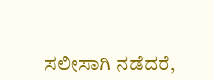ಸಲೀಸಾಗಿ ನಡೆದರೆ,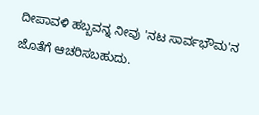ದೀಪಾವಳಿ ಹಬ್ಬವನ್ನ ನೀವು 'ನಟ ಸಾರ್ವಭೌಮ'ನ ಜೊತೆಗೆ ಆಚರಿಸಬಹುದು.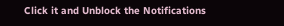Click it and Unblock the Notifications